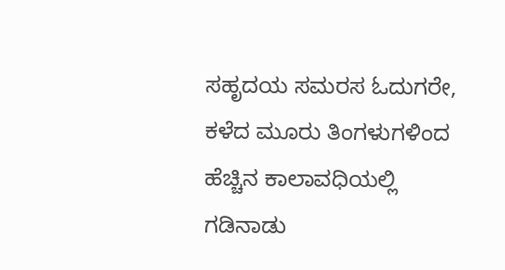ಸಹೃದಯ ಸಮರಸ ಓದುಗರೇ,
ಕಳೆದ ಮೂರು ತಿಂಗಳುಗಳಿಂದ ಹೆಚ್ಚಿನ ಕಾಲಾವಧಿಯಲ್ಲಿ ಗಡಿನಾಡು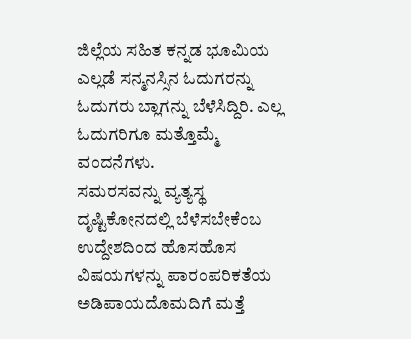ಜಿಲ್ಲೆಯ ಸಹಿತ ಕನ್ನಡ ಭೂಮಿಯ ಎಲ್ಲಡೆ ಸನ್ಮನಸ್ಸಿನ ಓದುಗರನ್ನು ಓದುಗರು ಬ್ಲಾಗನ್ನು ಬೆಳೆಸಿದ್ದಿರಿ. ಎಲ್ಲ ಓದುಗರಿಗೂ ಮತ್ತೊಮ್ಮೆ ವಂದನೆಗಳು.
ಸಮರಸವನ್ನು ವ್ಯತ್ಯಸ್ಥ ದೃಷ್ಟಿಕೋನದಲ್ಲಿ ಬೆಳೆಸಬೇಕೆಂಬ ಉದ್ದೇಶದಿಂದ ಹೊಸಹೊಸ ವಿಷಯಗಳನ್ನು ಪಾರಂಪರಿಕತೆಯ ಅಡಿಪಾಯದೊಮದಿಗೆ ಮತ್ತೆ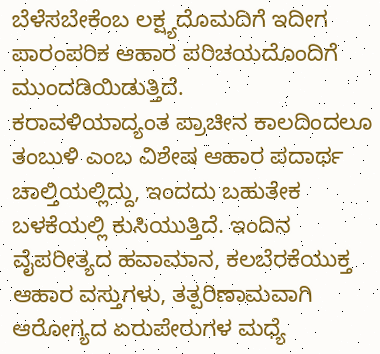ಬೆಳೆಸಬೇಕೆಂಬ ಲಕ್ಷ್ಯದೊಮದಿಗೆ ಇದೀಗ ಪಾರಂಪರಿಕ ಆಹಾರ ಪರಿಚಯದೊಂದಿಗೆ ಮುಂದಡಿಯಿಡುತ್ತಿದೆ.
ಕರಾವಳಿಯಾದ್ಯಂತ ಪ್ರಾಚೀನ ಕಾಲದಿಂದಲೂ ತಂಬುಳಿ ಎಂಬ ವಿಶೇಷ ಆಹಾರ ಪದಾರ್ಥ ಚಾಲ್ತಿಯಲ್ಲಿದ್ದು, ಇಂದದು ಬಹುತೇಕ ಬಳಕೆಯಲ್ಲಿ ಕುಸಿಯುತ್ತಿದೆ. ಇಂದಿನ ವೈಪರೀತ್ಯದ ಹವಾಮಾನ, ಕಲಬೆರಕೆಯುಕ್ತ ಆಹಾರ ವಸ್ತುಗಳು, ತತ್ಪರಿಣಾಮವಾಗಿ ಆರೋಗ್ಯದ ಏರುಪೇರುಗಳ ಮಧ್ಯೆ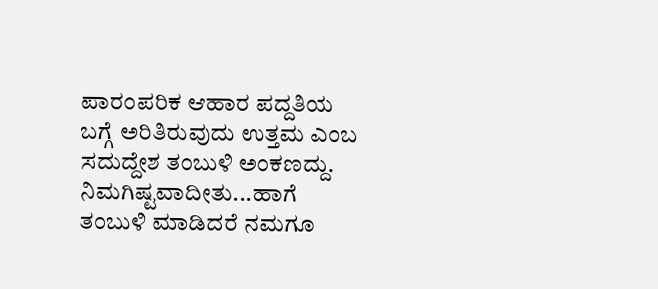ಪಾರಂಪರಿಕ ಆಹಾರ ಪದ್ದತಿಯ ಬಗ್ಗೆ ಅರಿತಿರುವುದು ಉತ್ತಮ ಎಂಬ ಸದುದ್ದೇಶ ತಂಬುಳಿ ಅಂಕಣದ್ದು. ನಿಮಗಿಷ್ಟವಾದೀತು...ಹಾಗೆ ತಂಬುಳಿ ಮಾಡಿದರೆ ನಮಗೂ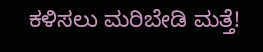ಕಳಿಸಲು ಮರಿಬೇಡಿ ಮತ್ತೆ!